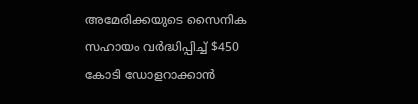അമേരിക്കയുടെ സൈനിക സഹായം വര്‍ദ്ധിപ്പിച്ച് $450 കോടി ഡോളറാക്കാന്‍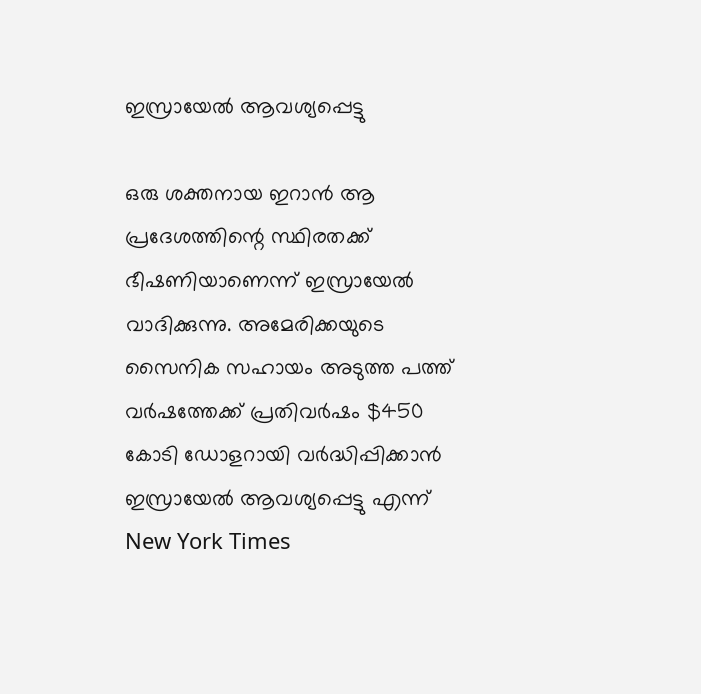ഇസ്രായേല്‍ ആവശ്യപ്പെട്ടു

ഒരു ശക്തനായ ഇറാന്‍ ആ പ്രദേശത്തിന്റെ സ്ഥിരതക്ക് ഭീഷണിയാണെന്ന് ഇസ്രായേല്‍ വാദിക്കുന്നു. അമേരിക്കയുടെ സൈനിക സഹായം അടുത്ത പത്ത് വര്‍ഷത്തേക്ക് പ്രതിവര്‍ഷം $450 കോടി ഡോളറായി വര്‍ദ്ധിപ്പിക്കാന്‍ ഇസ്രായേല്‍ ആവശ്യപ്പെട്ടു എന്ന് New York Times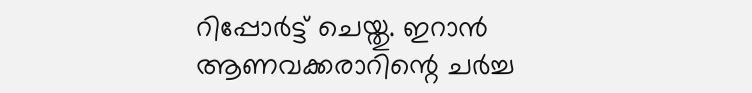റിപ്പോര്‍ട്ട് ചെയ്തു. ഇറാന്‍ ആണവക്കരാറിന്റെ ചര്‍ച്ച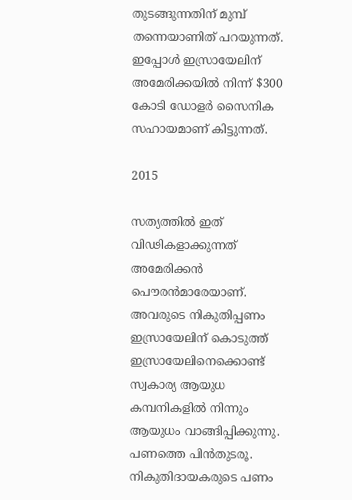തുടങ്ങുന്നതിന് മുമ്പ് തന്നെയാണിത് പറയുന്നത്. ഇപ്പോള്‍ ഇസ്രായേലിന് അമേരിക്കയില്‍ നിന്ന് $300 കോടി ഡോളര്‍ സൈനിക സഹായമാണ് കിട്ടുന്നത്.

2015

സത്യത്തില്‍ ഇത് വിഢികളാക്കുന്നത് അമേരിക്കന്‍ പൌരന്‍മാരേയാണ്. അവരുടെ നികുതിപ്പണം ഇസ്രായേലിന് കൊടുത്ത് ഇസ്രായേലിനെക്കൊണ്ട് സ്വകാര്യ ആയുധ കമ്പനികളില്‍ നിന്നും ആയുധം വാങ്ങിപ്പിക്കുന്നു. പണത്തെ പിന്‍തുടരൂ. നികുതിദായകരുടെ പണം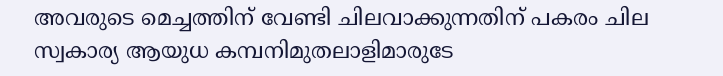അവരുടെ മെച്ചത്തിന് വേണ്ടി ചിലവാക്കുന്നതിന് പകരം ചില സ്വകാര്യ ആയുധ കമ്പനിമുതലാളിമാരുടേ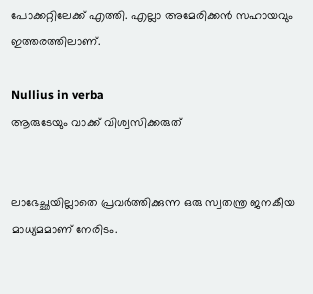പോക്കറ്റിലേക്ക് എത്തി. എല്ലാ അമേരിക്കന്‍ സഹായവും ഇത്തരത്തിലാണ്.

Nullius in verba
ആരുടേയും വാക്ക് വിശ്വസിക്കരുത്


ലാഭേച്ഛയില്ലാതെ പ്രവര്‍ത്തിക്കുന്ന ഒരു സ്വതന്ത്ര ജനകീയ മാധ്യമമാണ് നേരിടം.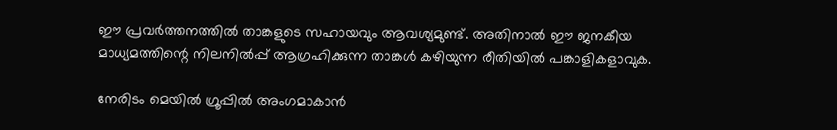ഈ പ്രവര്‍ത്തനത്തില്‍ താങ്കളുടെ സഹായവും ആവശ്യമുണ്ട്. അതിനാല്‍ ഈ ജനകീയ മാധ്യമത്തിന്റെ നിലനില്‍പ്പ് ആഗ്രഹിക്കുന്ന താങ്കള്‍ കഴിയുന്ന രീതിയില്‍ പങ്കാളികളാവുക.

നേരിടം മെയില്‍ ഗ്രൂപ്പില്‍ അംഗമാകാന്‍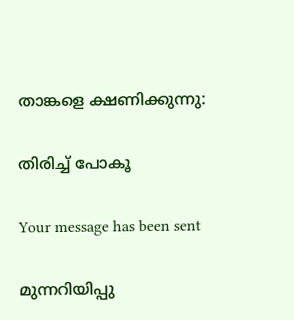താങ്കളെ ക്ഷണിക്കുന്നു:

തിരിച്ച് പോകൂ

Your message has been sent

മുന്നറിയിപ്പു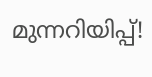മുന്നറിയിപ്പ്!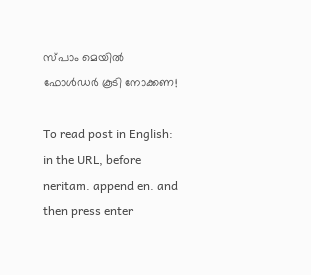സ്പാം മെയില്‍ ഫോള്‍ഡര്‍ കൂടി നോക്കണ!

To read post in English:
in the URL, before neritam. append en. and then press enter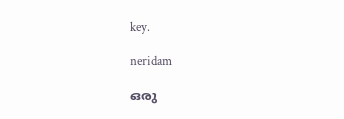key.

neridam

ഒരു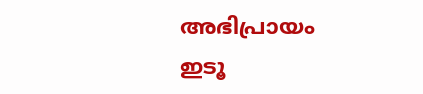അഭിപ്രായം ഇടൂ